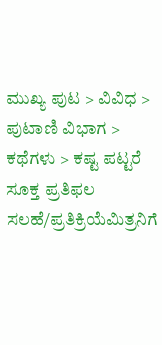ಮುಖ್ಯ ಪುಟ > ವಿವಿಧ > ಪುಟಾಣಿ ವಿಭಾಗ > ಕಥೆಗಳು > ಕಷ್ಟ ಪಟ್ಟರೆ ಸೂಕ್ತ ಪ್ರತಿಫಲ
ಸಲಹೆ/ಪ್ರತಿಕ್ರಿಯೆಮಿತ್ರನಿಗೆ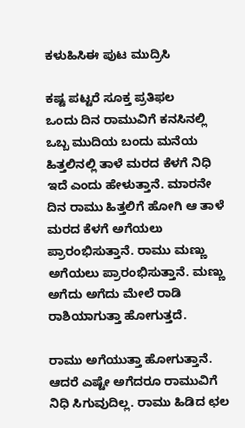ಕಳುಹಿಸಿಈ ಪುಟ ಮುದ್ರಿಸಿ

ಕಷ್ಟ ಪಟ್ಟರೆ ಸೂಕ್ತ ಪ್ರತಿಫಲ
ಒಂದು ದಿನ ರಾಮುವಿಗೆ ಕನಸಿನಲ್ಲಿ ಒಬ್ಬ ಮುದಿಯ ಬಂದು ಮನೆಯ ಹಿತ್ತಲಿನಲ್ಲಿ ತಾಳೆ ಮರದ ಕೆಳಗೆ ನಿಧಿ ಇದೆ ಎಂದು ಹೇಳುತ್ತಾನೆ. ಮಾರನೇ ದಿನ ರಾಮು ಹಿತ್ತಲಿಗೆ ಹೋಗಿ ಆ ತಾಳೆ ಮರದ ಕೆಳಗೆ ಅಗೆಯಲು ಪ್ರಾರಂಭಿಸುತ್ತಾನೆ. ರಾಮು ಮಣ್ಣು ಅಗೆಯಲು ಪ್ರಾರಂಭಿಸುತ್ತಾನೆ. ಮಣ್ಣು ಅಗೆದು ಅಗೆದು ಮೇಲೆ ರಾಡಿ ರಾಶಿಯಾಗುತ್ತಾ ಹೋಗುತ್ತದೆ.

ರಾಮು ಅಗೆಯುತ್ತಾ ಹೋಗುತ್ತಾನೆ. ಆದರೆ ಎಷ್ಟೇ ಅಗೆದರೂ ರಾಮುವಿಗೆ ನಿಧಿ ಸಿಗುವುದಿಲ್ಲ. ರಾಮು ಹಿಡಿದ ಛಲ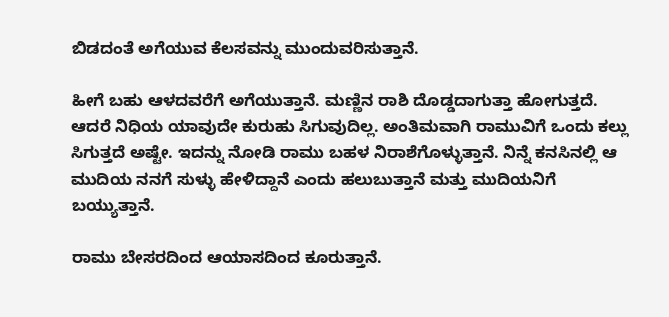ಬಿಡದಂತೆ ಅಗೆಯುವ ಕೆಲಸವನ್ನು ಮುಂದುವರಿಸುತ್ತಾನೆ.

ಹೀಗೆ ಬಹು ಆಳದವರೆಗೆ ಅಗೆಯುತ್ತಾನೆ. ಮಣ್ಣಿನ ರಾಶಿ ದೊಡ್ಡದಾಗುತ್ತಾ ಹೋಗುತ್ತದೆ. ಆದರೆ ನಿಧಿಯ ಯಾವುದೇ ಕುರುಹು ಸಿಗುವುದಿಲ್ಲ. ಅಂತಿಮವಾಗಿ ರಾಮುವಿಗೆ ಒಂದು ಕಲ್ಲು ಸಿಗುತ್ತದೆ ಅಷ್ಟೇ. ಇದನ್ನು ನೋಡಿ ರಾಮು ಬಹಳ ನಿರಾಶೆಗೊಳ್ಳುತ್ತಾನೆ. ನಿನ್ನೆ ಕನಸಿನಲ್ಲಿ ಆ ಮುದಿಯ ನನಗೆ ಸುಳ್ಳು ಹೇಳಿದ್ದಾನೆ ಎಂದು ಹಲುಬುತ್ತಾನೆ ಮತ್ತು ಮುದಿಯನಿಗೆ ಬಯ್ಯುತ್ತಾನೆ.

ರಾಮು ಬೇಸರದಿಂದ ಆಯಾಸದಿಂದ ಕೂರುತ್ತಾನೆ.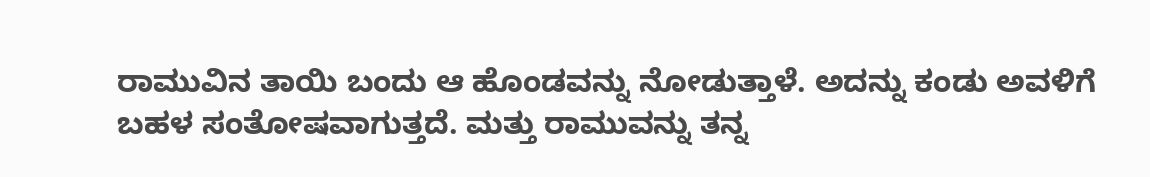ರಾಮುವಿನ ತಾಯಿ ಬಂದು ಆ ಹೊಂಡವನ್ನು ನೋಡುತ್ತಾಳೆ. ಅದನ್ನು ಕಂಡು ಅವಳಿಗೆ ಬಹಳ ಸಂತೋಷವಾಗುತ್ತದೆ. ಮತ್ತು ರಾಮುವನ್ನು ತನ್ನ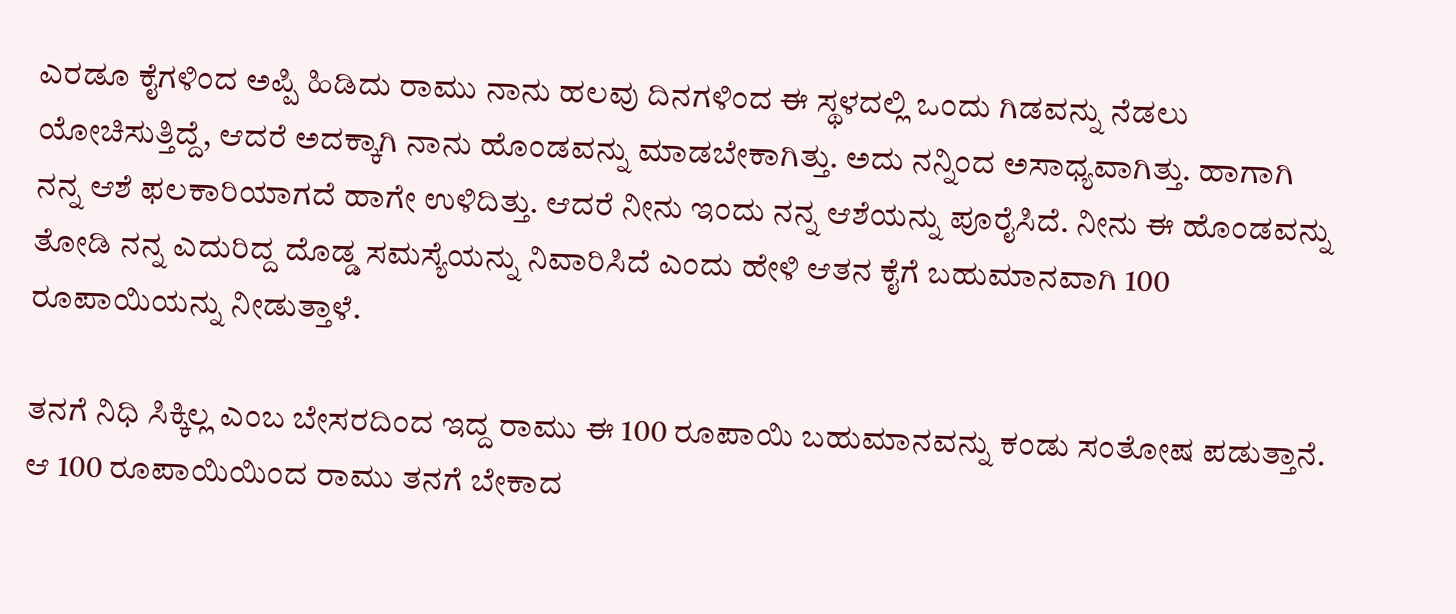ಎರಡೂ ಕೈಗಳಿಂದ ಅಪ್ಪಿ ಹಿಡಿದು ರಾಮು ನಾನು ಹಲವು ದಿನಗಳಿಂದ ಈ ಸ್ಥಳದಲ್ಲಿ ಒಂದು ಗಿಡವನ್ನು ನೆಡಲು ಯೋಚಿಸುತ್ತಿದ್ದೆ, ಆದರೆ ಅದಕ್ಕಾಗಿ ನಾನು ಹೊಂಡವನ್ನು ಮಾಡಬೇಕಾಗಿತ್ತು. ಅದು ನನ್ನಿಂದ ಅಸಾಧ್ಯವಾಗಿತ್ತು. ಹಾಗಾಗಿ ನನ್ನ ಆಶೆ ಫಲಕಾರಿಯಾಗದೆ ಹಾಗೇ ಉಳಿದಿತ್ತು. ಆದರೆ ನೀನು ಇಂದು ನನ್ನ ಆಶೆಯನ್ನು ಪೂರೈಸಿದೆ. ನೀನು ಈ ಹೊಂಡವನ್ನು ತೋಡಿ ನನ್ನ ಎದುರಿದ್ದ ದೊಡ್ಡ ಸಮಸ್ಯೆಯನ್ನು ನಿವಾರಿಸಿದೆ ಎಂದು ಹೇಳಿ ಆತನ ಕೈಗೆ ಬಹುಮಾನವಾಗಿ 100 ರೂಪಾಯಿಯನ್ನು ನೀಡುತ್ತಾಳೆ.

ತನಗೆ ನಿಧಿ ಸಿಕ್ಕಿಲ್ಲ ಎಂಬ ಬೇಸರದಿಂದ ಇದ್ದ ರಾಮು ಈ 100 ರೂಪಾಯಿ ಬಹುಮಾನವನ್ನು ಕಂಡು ಸಂತೋಷ ಪಡುತ್ತಾನೆ. ಆ 100 ರೂಪಾಯಿಯಿಂದ ರಾಮು ತನಗೆ ಬೇಕಾದ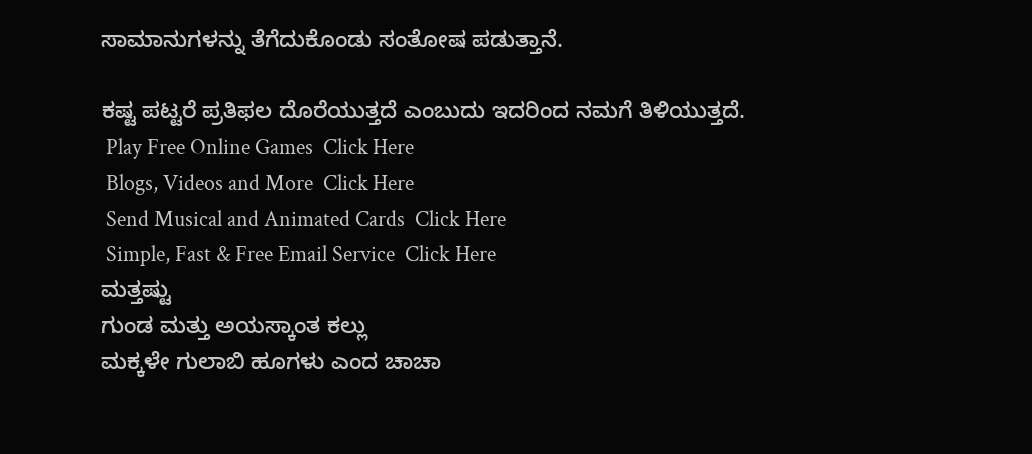ಸಾಮಾನುಗಳನ್ನು ತೆಗೆದುಕೊಂಡು ಸಂತೋಷ ಪಡುತ್ತಾನೆ.

ಕಷ್ಟ ಪಟ್ಟರೆ ಪ್ರತಿಫಲ ದೊರೆಯುತ್ತದೆ ಎಂಬುದು ಇದರಿಂದ ನಮಗೆ ತಿಳಿಯುತ್ತದೆ.
 Play Free Online Games  Click Here
 Blogs, Videos and More  Click Here
 Send Musical and Animated Cards  Click Here
 Simple, Fast & Free Email Service  Click Here
ಮತ್ತಷ್ಟು
ಗುಂಡ ಮತ್ತು ಅಯಸ್ಕಾಂತ ಕಲ್ಲು
ಮಕ್ಕಳೇ ಗುಲಾಬಿ ಹೂಗಳು ಎಂದ ಚಾಚಾ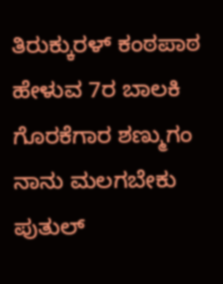ತಿರುಕ್ಕುರಳ್ ಕಂಠಪಾಠ ಹೇಳುವ 7ರ ಬಾಲಕಿ
ಗೊರಕೆಗಾರ ಶಣ್ಮುಗಂ
ನಾನು ಮಲಗಬೇಕು
ಪುತುಲ್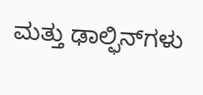ಮತ್ತು ಢಾಲ್ಫಿನ್‌ಗಳು